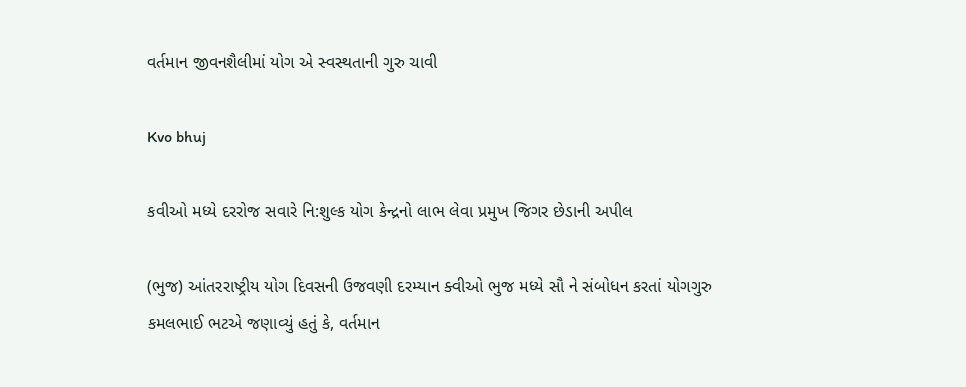વર્તમાન જીવનશૈલીમાં યોગ એ સ્વસ્થતાની ગુરુ ચાવી

Kvo bhuj

કવીઓ મધ્યે દરરોજ સવારે નિ:શુલ્ક યોગ કેન્દ્રનો લાભ લેવા પ્રમુખ જિગર છેડાની અપીલ

(ભુજ) આંતરરાષ્ટ્રીય યોગ દિવસની ઉજવણી દરમ્યાન ક્વીઓ ભુજ મધ્યે સૌ ને સંબોધન કરતાં યોગગુરુ કમલભાઈ ભટએ જણાવ્યું હતું કે, વર્તમાન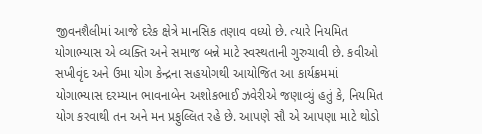જીવનશૈલીમાં આજે દરેક ક્ષેત્રે માનસિક તણાવ વધ્યો છે. ત્યારે નિયમિત યોગાભ્યાસ એ વ્યક્તિ અને સમાજ બન્ને માટે સ્વસ્થતાની ગુરુચાવી છે. કવીઓ સખીવૃંદ અને ઉમા યોગ કેન્દ્રના સહયોગથી આયોજિત આ કાર્યક્રમમાં યોગાભ્યાસ દરમ્યાન ભાવનાબેન અશોકભાઈ ઝવેરીએ જણાવ્યું હતું કે, નિયમિત યોગ કરવાથી તન અને મન પ્રફુલ્લિત રહે છે. આપણે સૌ એ આપણા માટે થોડો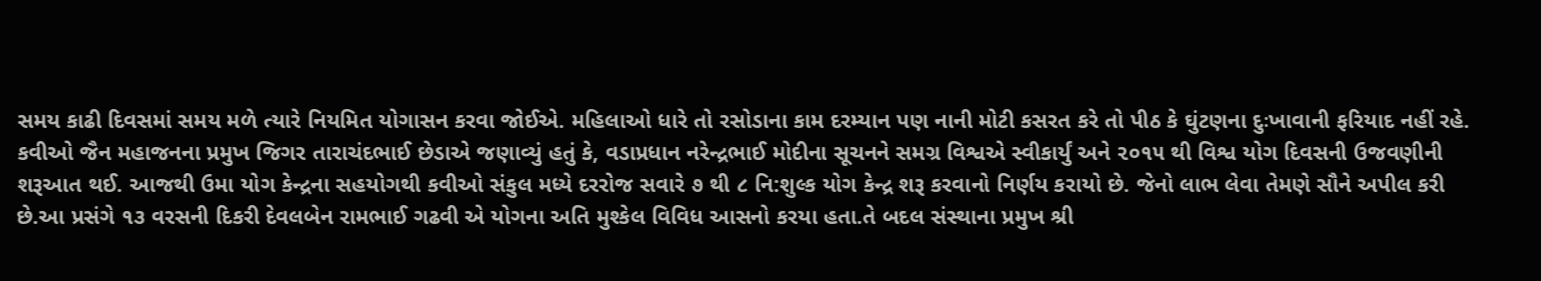સમય કાઢી દિવસમાં સમય મળે ત્યારે નિયમિત યોગાસન કરવા જોઈએ. મહિલાઓ ધારે તો રસોડાના કામ દરમ્યાન પણ નાની મોટી કસરત કરે તો પીઠ કે ઘુંટણના દુઃખાવાની ફરિયાદ નહીં રહે. કવીઓ જૈન મહાજનના પ્રમુખ જિગર તારાચંદભાઈ છેડાએ જણાવ્યું હતું કે, વડાપ્રધાન નરેન્દ્રભાઈ મોદીના સૂચનને સમગ્ર વિશ્વએ સ્વીકાર્યું અને ૨૦૧૫ થી વિશ્વ યોગ દિવસની ઉજવણીની શરૂઆત થઈ. આજથી ઉમા યોગ કેન્દ્રના સહયોગથી કવીઓ સંકુલ મધ્યે દરરોજ સવારે ૭ થી ૮ નિ:શુલ્ક યોગ કેન્દ્ર શરૂ કરવાનો નિર્ણય કરાયો છે. જેનો લાભ લેવા તેમણે સૌને અપીલ કરી છે.આ પ્રસંગે ૧૩ વરસની દિકરી દેવલબેન રામભાઈ ગઢવી એ યોગના અતિ મુશ્કેલ વિવિધ આસનો કરયા હતા.તે બદલ સંસ્થાના પ્રમુખ શ્રી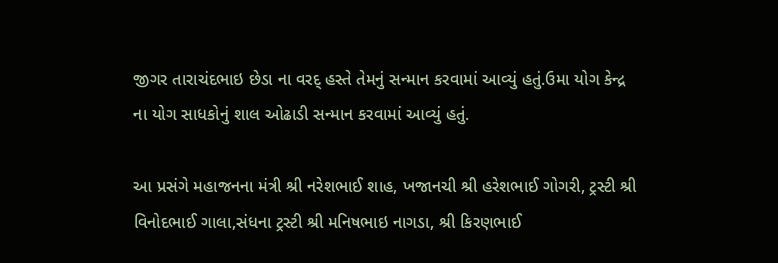જીગર તારાચંદભાઇ છેડા ના વરદ્ હસ્તે તેમનું સન્માન કરવામાં આવ્યું હતું.ઉમા યોગ કેન્દ્ર ના યોગ સાધકોનું શાલ ઓઢાડી સન્માન કરવામાં આવ્યું હતું.

આ પ્રસંગે મહાજનના મંત્રી શ્રી નરેશભાઈ શાહ, ખજાનચી શ્રી હરેશભાઈ ગોગરી, ટ્રસ્ટી શ્રી વિનોદભાઈ ગાલા,સંધના ટ્રસ્ટી શ્રી મનિષભાઇ નાગડા, શ્રી કિરણભાઈ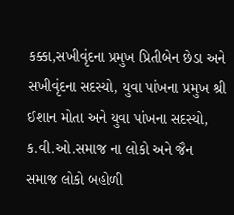કક્કા,સખીવૃંદના પ્રમુખ પ્રિતીબેન છેડા અને સખીવૃંદના સદસ્યો, યુવા પાંખના પ્રમુખ શ્રી ઈશાન મોતા અને‌ યુવા પાંખના સદસ્યો, ક.વી.ઓ.સમાજ ના લોકો અને જૈન સમાજ લોકો બહોળી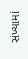સંખ્યામાં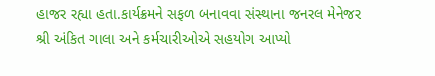હાજર રહ્યા હતા.કાર્યક્રમને સફળ બનાવવા સંસ્થાના જનરલ મેનેજર શ્રી અંકિત ગાલા અને કર્મચારીઓએ સહયોગ આપ્યો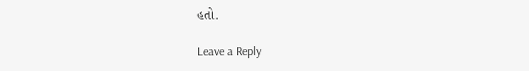હતો.

Leave a Reply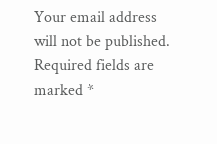Your email address will not be published. Required fields are marked *